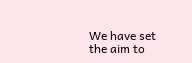We have set the aim to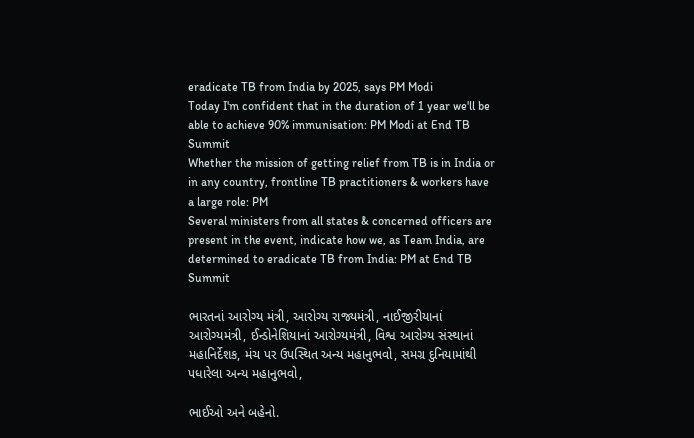eradicate TB from India by 2025, says PM Modi
Today I'm confident that in the duration of 1 year we'll be able to achieve 90% immunisation: PM Modi at End TB Summit
Whether the mission of getting relief from TB is in India or in any country, frontline TB practitioners & workers have a large role: PM
Several ministers from all states & concerned officers are present in the event, indicate how we, as Team India, are determined to eradicate TB from India: PM at End TB Summit

ભારતનાં આરોગ્ય મંત્રી, આરોગ્ય રાજ્યમંત્રી, નાઈજીરીયાનાં આરોગ્યમંત્રી, ઈન્ડોનેશિયાનાં આરોગ્યમંત્રી, વિશ્વ આરોગ્ય સંસ્થાનાં મહાનિર્દેશક, મંચ પર ઉપસ્થિત અન્ય મહાનુભવો, સમગ્ર દુનિયામાંથી પધારેલા અન્ય મહાનુભવો,

ભાઈઓ અને બહેનો.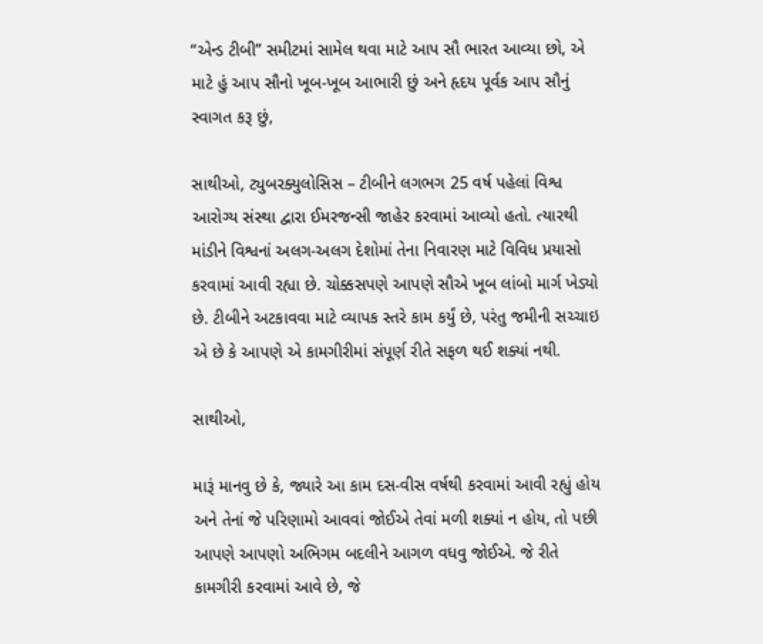“એન્ડ ટીબી” સમીટમાં સામેલ થવા માટે આપ સૌ ભારત આવ્યા છો, એ માટે હું આપ સૌનો ખૂબ-ખૂબ આભારી છું અને હૃદય પૂર્વક આપ સૌનું સ્વાગત કરૂ છું,

સાથીઓ, ટ્યુબરક્યુલોસિસ – ટીબીને લગભગ 25 વર્ષ પહેલાં વિશ્વ આરોગ્ય સંસ્થા દ્વારા ઈમરજન્સી જાહેર કરવામાં આવ્યો હતો. ત્યારથી માંડીને વિશ્વનાં અલગ-અલગ દેશોમાં તેના નિવારણ માટે વિવિધ પ્રયાસો કરવામાં આવી રહ્યા છે. ચોક્કસપણે આપણે સૌએ ખૂબ લાંબો માર્ગ ખેડ્યો છે. ટીબીને અટકાવવા માટે વ્યાપક સ્તરે કામ કર્યું છે, પરંતુ જમીની સચ્ચાઇ એ છે કે આપણે એ કામગીરીમાં સંપૂર્ણ રીતે સફળ થઈ શક્યાં નથી.

સાથીઓ,

મારૂં માનવુ છે કે, જ્યારે આ કામ દસ-વીસ વર્ષથી કરવામાં આવી રહ્યું હોય અને તેનાં જે પરિણામો આવવાં જોઈએ તેવાં મળી શક્યાં ન હોય, તો પછી આપણે આપણો અભિગમ બદલીને આગળ વધવુ જોઈએ. જે રીતે કામગીરી કરવામાં આવે છે, જે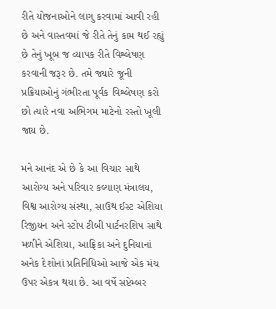રીતે યોજનાઓને લાગુ કરવામાં આવી રહી છે અને વાસ્તવમાં જે રીતે તેનું કામ થઈ રહ્યું છે તેનું ખૂબ જ વ્યાપક રીતે વિશ્લેષણ કરવાની જરૂર છે. તમે જ્યારે જૂની પ્રક્રિયાઓનું ગંભીરતા પૂર્વક વિશ્લેષણ કરો છો ત્યારે નવા અભિગમ માટેનો રસ્તો ખૂલી જાય છે.

મને આનંદ એ છે કે આ વિચાર સાથે આરોગ્ય અને પરિવાર કલ્યાણ મંત્રાલય, વિશ્વ આરોગ્ય સંસ્થા, સાઉથ ઈસ્ટ એશિયા રિજીયન અને સ્ટોપ ટીબી પાર્ટનરશિપ સાથે મળીને એશિયા, આફ્રિકા અને દુનિયાનાં અનેક દેશોનાં પ્રતિનિધિઓ આજે એક મંચ ઉપર એકત્ર થયા છે. આ વર્ષે સપ્ટેમ્બર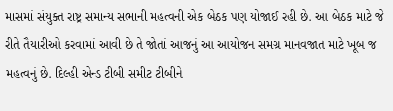માસમાં સંયુક્ત રાષ્ટ્ર સમાન્ય સભાની મહત્વની એક બેઠક પણ યોજાઈ રહી છે. આ બેઠક માટે જે રીતે તૈયારીઓ કરવામાં આવી છે તે જોતાં આજનું આ આયોજન સમગ્ર માનવજાત માટે ખૂબ જ મહત્વનું છે. દિલ્હી એન્ડ ટીબી સમીટ ટીબીને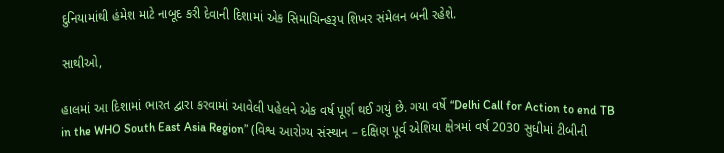દુનિયામાંથી હંમેશ માટે નાબૂદ કરી દેવાની દિશામાં એક સિમાચિન્હરૂપ શિખર સંમેલન બની રહેશે.

સાથીઓ,

હાલમાં આ દિશામાં ભારત દ્વારા કરવામાં આવેલી પહેલને એક વર્ષ પૂર્ણ થઈ ગયું છે. ગયા વર્ષે “Delhi Call for Action to end TB in the WHO South East Asia Region” (વિશ્વ આરોગ્ય સંસ્થાન – દક્ષિણ પૂર્વ એશિયા ક્ષેત્રમાં વર્ષ 2030 સુધીમાં ટીબીની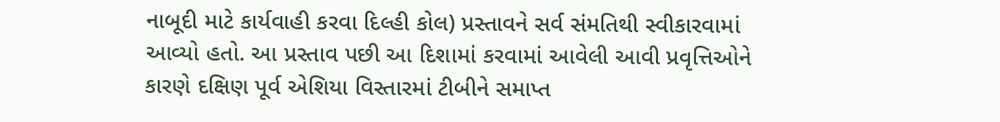નાબૂદી માટે કાર્યવાહી કરવા દિલ્હી કોલ) પ્રસ્તાવને સર્વ સંમતિથી સ્વીકારવામાં આવ્યો હતો. આ પ્રસ્તાવ પછી આ દિશામાં કરવામાં આવેલી આવી પ્રવૃત્તિઓને કારણે દક્ષિણ પૂર્વ એશિયા વિસ્તારમાં ટીબીને સમાપ્ત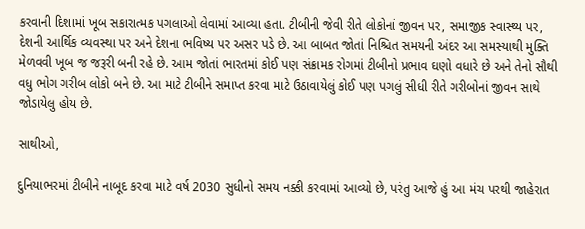કરવાની દિશામાં ખૂબ સકારાત્મક પગલાઓ લેવામાં આવ્યા હતા. ટીબીની જેવી રીતે લોકોનાં જીવન પર, સમાજીક સ્વાસ્થ્ય પર, દેશની આર્થિક વ્યવસ્થા પર અને દેશના ભવિષ્ય પર અસર પડે છે. આ બાબત જોતાં નિશ્ચિત સમયની અંદર આ સમસ્યાથી મુક્તિ મેળવવી ખૂબ જ જરૂરી બની રહે છે. આમ જોતાં ભારતમાં કોઈ પણ સંક્રામક રોગમાં ટીબીનો પ્રભાવ ઘણો વધારે છે અને તેનો સૌથી વધુ ભોગ ગરીબ લોકો બને છે. આ માટે ટીબીને સમાપ્ત કરવા માટે ઉઠાવાયેલું કોઈ પણ પગલું સીધી રીતે ગરીબોનાં જીવન સાથે જોડાયેલુ હોય છે.

સાથીઓ,

દુનિયાભરમાં ટીબીને નાબૂદ કરવા માટે વર્ષ 2030 સુધીનો સમય નક્કી કરવામાં આવ્યો છે, પરંતુ આજે હું આ મંચ પરથી જાહેરાત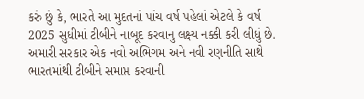કરું છું કે, ભારતે આ મુદતનાં પાંચ વર્ષ પહેલાં એટલે કે વર્ષ 2025 સુધીમાં ટીબીને નાબૂદ કરવાનુ લક્ષ્ય નક્કી કરી લીધું છે. અમારી સરકાર એક નવો અભિગમ અને નવી રણનીતિ સાથે ભારતમાંથી ટીબીને સમાપ્ત કરવાની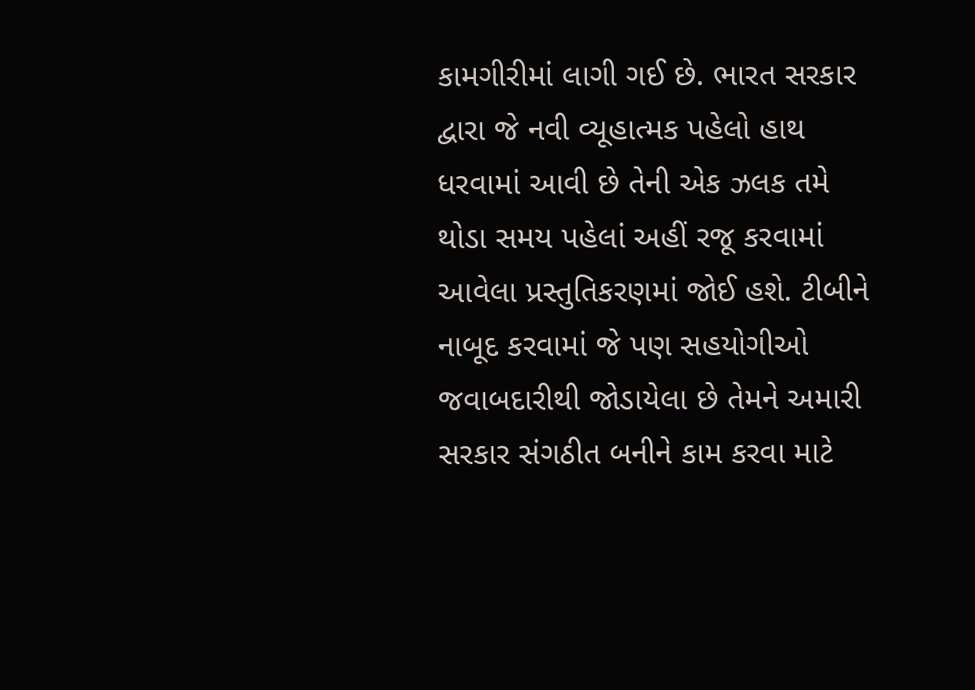કામગીરીમાં લાગી ગઈ છે. ભારત સરકાર દ્વારા જે નવી વ્યૂહાત્મક પહેલો હાથ ધરવામાં આવી છે તેની એક ઝલક તમે થોડા સમય પહેલાં અહીં રજૂ કરવામાં આવેલા પ્રસ્તુતિકરણમાં જોઈ હશે. ટીબીને નાબૂદ કરવામાં જે પણ સહયોગીઓ જવાબદારીથી જોડાયેલા છે તેમને અમારી સરકાર સંગઠીત બનીને કામ કરવા માટે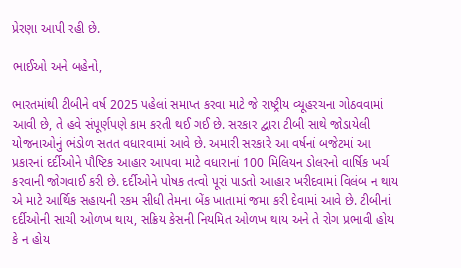પ્રેરણા આપી રહી છે.

ભાઈઓ અને બહેનો,

ભારતમાંથી ટીબીને વર્ષ 2025 પહેલાં સમાપ્ત કરવા માટે જે રાષ્ટ્રીય વ્યૂહરચના ગોઠવવામાં આવી છે, તે હવે સંપૂર્ણપણે કામ કરતી થઈ ગઈ છે. સરકાર દ્વારા ટીબી સાથે જોડાયેલી યોજનાઓનું ભંડોળ સતત વધારવામાં આવે છે. અમારી સરકારે આ વર્ષનાં બજેટમાં આ પ્રકારનાં દર્દીઓને પૌષ્ટિક આહાર આપવા માટે વધારાનાં 100 મિલિયન ડોલરનો વાર્ષિક ખર્ચ કરવાની જોગવાઈ કરી છે. દર્દીઓને પોષક તત્વો પૂરાં પાડતો આહાર ખરીદવામાં વિલંબ ન થાય એ માટે આર્થિક સહાયની રકમ સીધી તેમના બેંક ખાતામાં જમા કરી દેવામાં આવે છે. ટીબીનાં દર્દીઓની સાચી ઓળખ થાય, સક્રિય કેસની નિયમિત ઓળખ થાય અને તે રોગ પ્રભાવી હોય કે ન હોય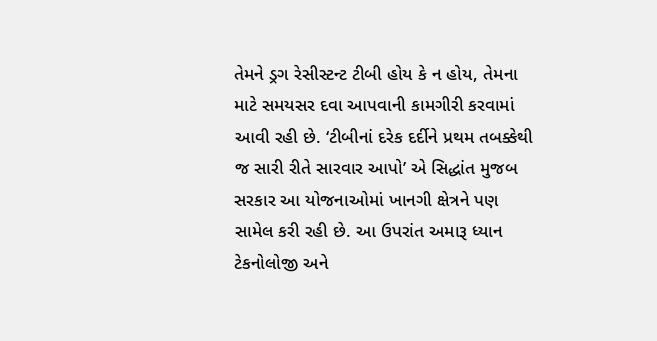તેમને ડ્રગ રેસીસ્ટન્ટ ટીબી હોય કે ન હોય, તેમના માટે સમયસર દવા આપવાની કામગીરી કરવામાં આવી રહી છે. ‘ટીબીનાં દરેક દર્દીને પ્રથમ તબક્કેથી જ સારી રીતે સારવાર આપો’ એ સિદ્ધાંત મુજબ સરકાર આ યોજનાઓમાં ખાનગી ક્ષેત્રને પણ સામેલ કરી રહી છે. આ ઉપરાંત અમારૂ ધ્યાન ટેકનોલોજી અને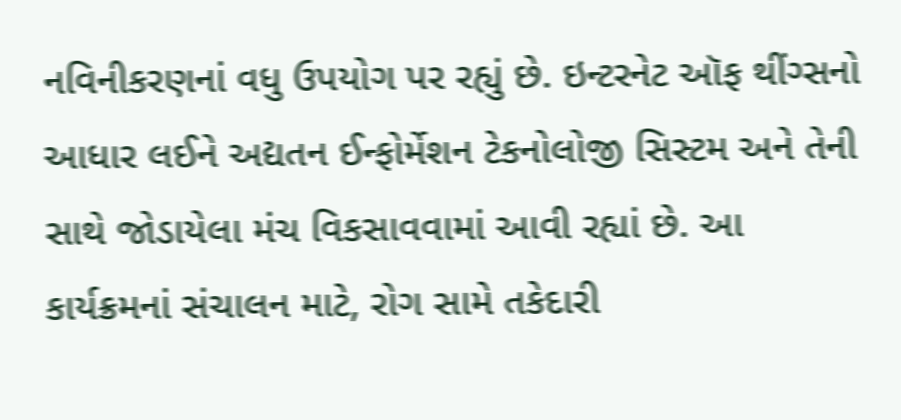નવિનીકરણનાં વધુ ઉપયોગ પર રહ્યું છે. ઇન્ટરનેટ ઑફ થીંગ્સનો આધાર લઈને અદ્યતન ઈન્ફોર્મેશન ટેકનોલોજી સિસ્ટમ અને તેની સાથે જોડાયેલા મંચ વિકસાવવામાં આવી રહ્યાં છે. આ કાર્યક્રમનાં સંચાલન માટે, રોગ સામે તકેદારી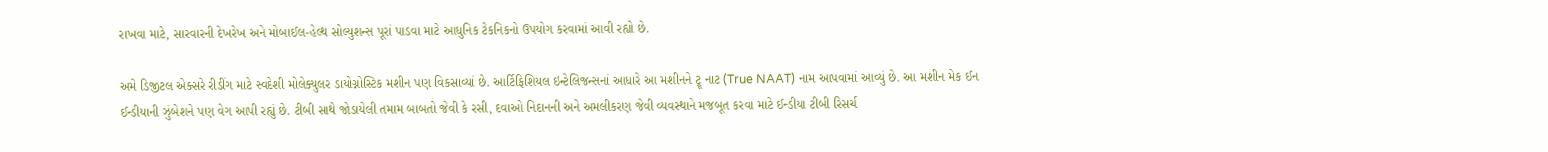રાખવા માટે, સારવારની દેખરેખ અને મોબાઈલ-હેલ્થ સોલ્યુશન્સ પૂરાં પાડવા માટે આધુનિક ટેકનિકનો ઉપયોગ કરવામાં આવી રહ્યો છે.

અમે ડિજીટલ એક્સરે રીડીંગ માટે સ્વદેશી મોલેક્યુલર ડાયોગ્નોસ્ટિક મશીન પણ વિકસાવ્યાં છે. આર્ટિફિશિયલ ઇન્ટેલિજન્સનાં આધારે આ મશીનને ટ્રૂ નાટ (True NAAT) નામ આપવામાં આવ્યું છે. આ મશીન મેક ઈન ઈન્ડીયાની ઝુંબેશને પણ વેગ આપી રહ્યું છે. ટીબી સાથે જોડાયેલી તમામ બાબતો જેવી કે રસી, દવાઓ નિદાનની અને અમલીકરણ જેવી વ્યવસ્થાને મજબૂત કરવા માટે ઈન્ડીયા ટીબી રિસર્ચ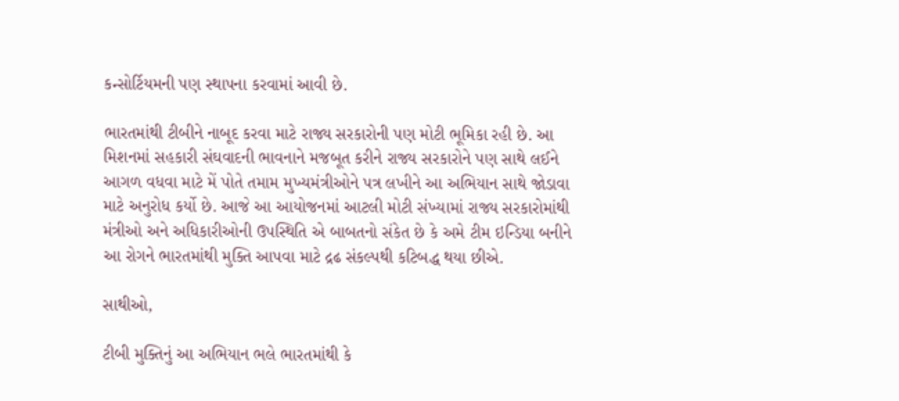કન્સોર્ટિયમની પણ સ્થાપના કરવામાં આવી છે.

ભારતમાંથી ટીબીને નાબૂદ કરવા માટે રાજ્ય સરકારોની પણ મોટી ભૂમિકા રહી છે. આ મિશનમાં સહકારી સંઘવાદની ભાવનાને મજબૂત કરીને રાજ્ય સરકારોને પણ સાથે લઈને આગળ વધવા માટે મેં પોતે તમામ મુખ્યમંત્રીઓને પત્ર લખીને આ અભિયાન સાથે જોડાવા માટે અનુરોધ કર્યો છે. આજે આ આયોજનમાં આટલી મોટી સંખ્યામાં રાજ્ય સરકારોમાંથી મંત્રીઓ અને અધિકારીઓની ઉપસ્થિતિ એ બાબતનો સંકેત છે કે અમે ટીમ ઇન્ડિયા બનીને આ રોગને ભારતમાંથી મુક્તિ આપવા માટે દ્રઢ સંકલ્પથી કટિબદ્ધ થયા છીએ.

સાથીઓ,

ટીબી મુક્તિનું આ અભિયાન ભલે ભારતમાંથી કે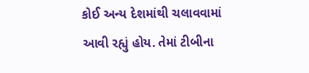કોઈ અન્ય દેશમાંથી ચલાવવામાં આવી રહ્યું હોય. તેમાં ટીબીના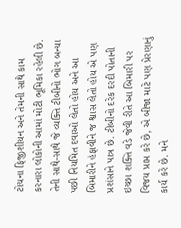ટોચના ફિજીશીયન અને તેમની સાથે કામ કરનારા લોકોની આમાં મોટી ભૂમિકા રહેલી છે. તેની સાથે-સાથે જે વ્યક્તિ ટીબીનો ભોગ બન્યા પછી નિયમિત દવાઓ લેતો હોય અને આ બિમારીને હંફાવીને જ શ્વાસ લેતો હોય એ પણ પ્રશંસાને પાત્ર છે. ટીબીનો દરેક દરદી પોતાની ઇચ્છા શક્તિ વડે જેવી રીતે આ બિમારી પર વિજય પ્રાપ્ત કરે છે, એ બીજા માટે પણ પ્રેરણાનું કાર્ય કરે છે. મને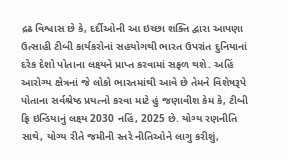દ્રઢ વિશ્વાસ છે કે, દર્દીઓની આ ઇચ્છા શક્તિ દ્વારા આપણા ઉત્સાહી ટીબી કાર્યકરોનાં સહયોગથી ભારત ઉપરાંત દુનિયાનાં દરેક દેશો પોતાના લક્ષ્યને પ્રાપ્ત કરવામાં સફળ થશે. અહિં આરોગ્ય ક્ષેત્રનાં જે લોકો ભારતમાંથી આવે છે તેમને વિશેષરૂપે પોતાના સર્વશ્રેષ્ઠ પ્રયત્નો કરવા માટે હું જણાવીશ કેમ કે, ટીબી ફ્રિ ઇન્ડિયાનું લક્ષ્ય 2030 નહિં, 2025 છે. યોગ્ય રણનીતિ સાથે, યોગ્ય રીતે જમીની સ્તરે નીતિઓને લાગુ કરીશું,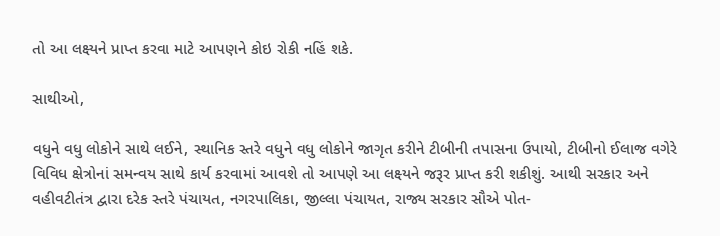તો આ લક્ષ્યને પ્રાપ્ત કરવા માટે આપણને કોઇ રોકી નહિં શકે.

સાથીઓ,

વધુને વધુ લોકોને સાથે લઈને, સ્થાનિક સ્તરે વધુને વધુ લોકોને જાગૃત કરીને ટીબીની તપાસના ઉપાયો, ટીબીનો ઈલાજ વગેરે વિવિધ ક્ષેત્રોનાં સમન્વય સાથે કાર્ય કરવામાં આવશે તો આપણે આ લક્ષ્યને જરૂર પ્રાપ્ત કરી શકીશું. આથી સરકાર અને વહીવટીતંત્ર દ્વારા દરેક સ્તરે પંચાયત, નગરપાલિકા, જીલ્લા પંચાયત, રાજ્ય સરકાર સૌએ પોત-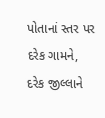પોતાનાં સ્તર પર દરેક ગામને, દરેક જીલ્લાને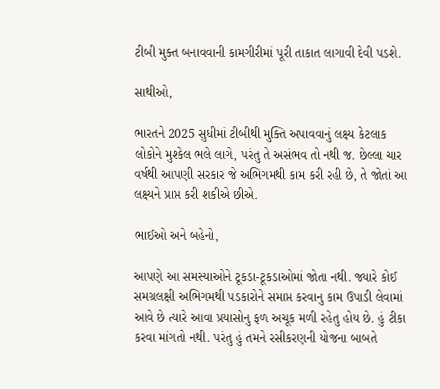ટીબી મુક્ત બનાવવાની કામગીરીમાં પૂરી તાકાત લાગાવી દેવી પડશે.

સાથીઓ,

ભારતને 2025 સુધીમાં ટીબીથી મુક્તિ અપાવવાનું લક્ષ્ય કેટલાક લોકોને મુશ્કેલ ભલે લાગે, પરંતુ તે અસંભવ તો નથી જ. છેલ્લા ચાર વર્ષથી આપણી સરકાર જે અભિગમથી કામ કરી રહી છે, તે જોતાં આ લક્ષ્યને પ્રાપ્ત કરી શકીએ છીએ.

ભાઈઓ અને બહેનો,

આપણે આ સમસ્યાઓને ટૂકડા-ટૂકડાઓમાં જોતા નથી. જ્યારે કોઈ સમગ્રલક્ષી અભિગમથી પડકારોને સમાપ્ત કરવાનુ કામ ઉપાડી લેવામાં આવે છે ત્યારે આવા પ્રયાસોનુ ફળ અચૂક મળી રહેતુ હોય છે. હું ટીકા કરવા માંગતો નથી. પરંતુ હું તમને રસીકરણની યોજના બાબતે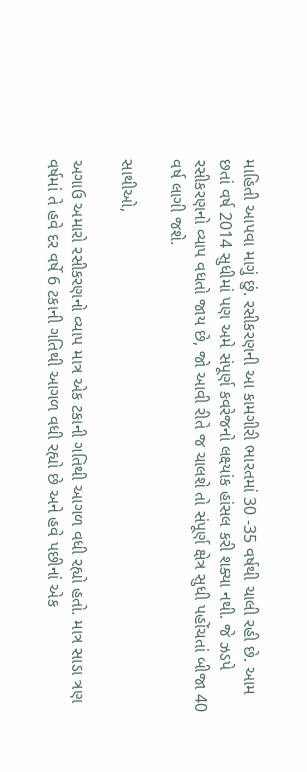માહિતી આપવા માગું છું. રસીકરણની આ કામગીરી ભારતમાં 30 -35 વર્ષથી ચાલી રહી છે. આમ છતાં વર્ષ 2014 સુધીમાં પણ અમે સંપૂર્ણ કવરેજનો લક્ષ્યાંક હાંસલ કરી શક્યા નથી. જે ઝડપે રસીકરણનો વ્યાપ વધતો જાય છે, જો આવી રીતે જ ચાલશે તો સંપૂર્ણ ક્ષેત્ર સુધી પહોંચતાં બીજા 40 વર્ષ લાગી જશે.

સાથીઓ,

અગાઉ અમારો રસીકરણનો વ્યાપ માત્ર એક ટકાની ગતિથી આગળ વધી રહ્યો હતો. માત્ર સાડા ત્રણ વર્ષમાં તે હવે દર વર્ષે 6 ટકાની ગતિથી આગળ વધી રહ્યો છે અને હવે પછીનાં એક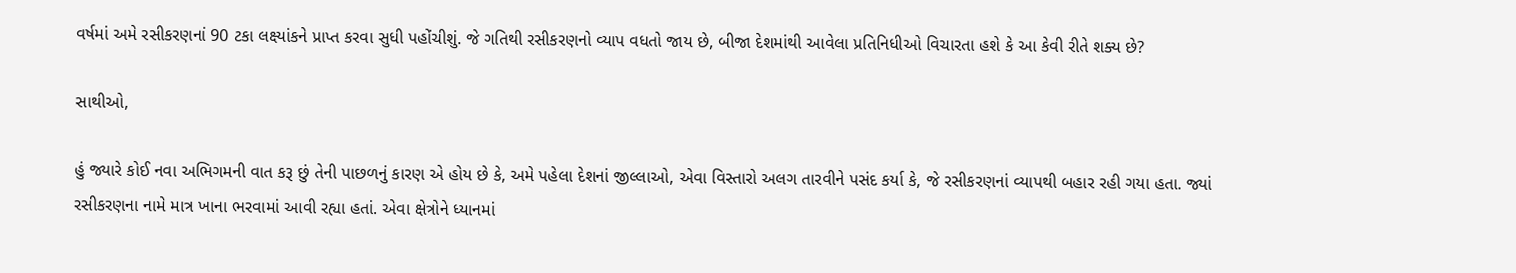વર્ષમાં અમે રસીકરણનાં 90 ટકા લક્ષ્યાંકને પ્રાપ્ત કરવા સુધી પહોંચીશું. જે ગતિથી રસીકરણનો વ્યાપ વધતો જાય છે, બીજા દેશમાંથી આવેલા પ્રતિનિધીઓ વિચારતા હશે કે આ કેવી રીતે શક્ય છે?

સાથીઓ,

હું જ્યારે કોઈ નવા અભિગમની વાત કરૂ છું તેની પાછળનું કારણ એ હોય છે કે, અમે પહેલા દેશનાં જીલ્લાઓ, એવા વિસ્તારો અલગ તારવીને પસંદ કર્યા કે, જે રસીકરણનાં વ્યાપથી બહાર રહી ગયા હતા. જ્યાં રસીકરણના નામે માત્ર ખાના ભરવામાં આવી રહ્યા હતાં. એવા ક્ષેત્રોને ધ્યાનમાં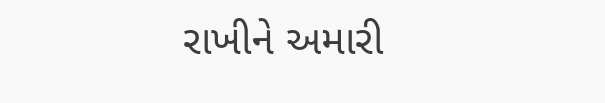રાખીને અમારી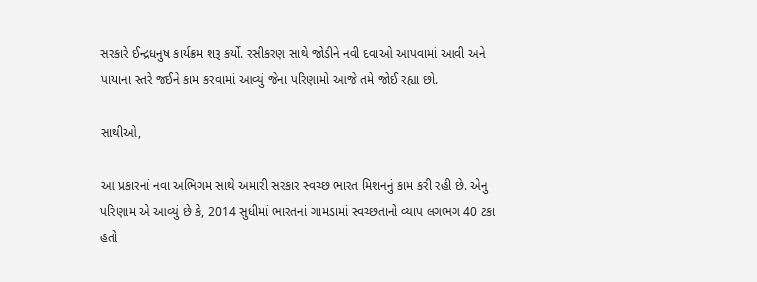સરકારે ઈન્દ્રધનુષ કાર્યક્રમ શરૂ કર્યો. રસીકરણ સાથે જોડીને નવી દવાઓ આપવામાં આવી અને પાયાના સ્તરે જઈને કામ કરવામાં આવ્યું જેના પરિણામો આજે તમે જોઈ રહ્યા છો.

સાથીઓ,

આ પ્રકારનાં નવા અભિગમ સાથે અમારી સરકાર સ્વચ્છ ભારત મિશનનું કામ કરી રહી છે. એનુ પરિણામ એ આવ્યું છે કે, 2014 સુધીમાં ભારતનાં ગામડામાં સ્વચ્છતાનો વ્યાપ લગભગ 40 ટકા હતો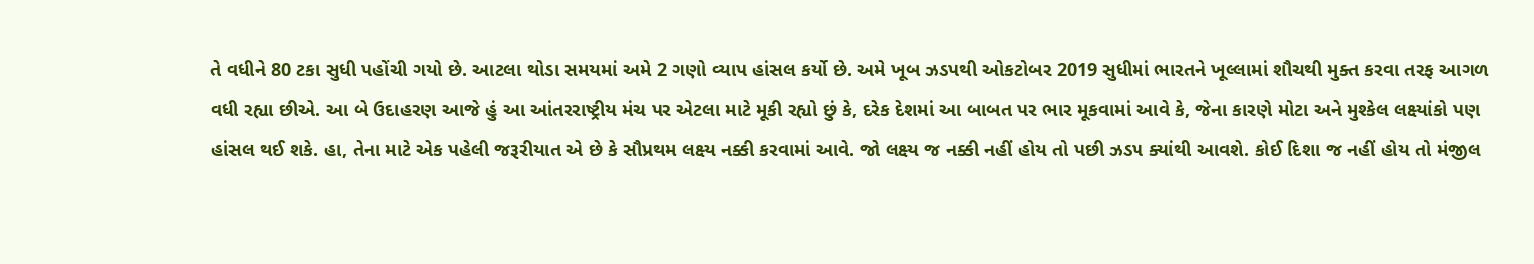તે વધીને 80 ટકા સુધી પહોંચી ગયો છે. આટલા થોડા સમયમાં અમે 2 ગણો વ્યાપ હાંસલ કર્યો છે. અમે ખૂબ ઝડપથી ઓકટોબર 2019 સુધીમાં ભારતને ખૂલ્લામાં શૌચથી મુક્ત કરવા તરફ આગળ વધી રહ્યા છીએ. આ બે ઉદાહરણ આજે હું આ આંતરરાષ્ટ્રીય મંચ પર એટલા માટે મૂકી રહ્યો છું કે, દરેક દેશમાં આ બાબત પર ભાર મૂકવામાં આવે કે, જેના કારણે મોટા અને મુશ્કેલ લક્ષ્યાંકો પણ હાંસલ થઈ શકે. હા, તેના માટે એક પહેલી જરૂરીયાત એ છે કે સૌપ્રથમ લક્ષ્ય નક્કી કરવામાં આવે. જો લક્ષ્ય જ નક્કી નહીં હોય તો પછી ઝડપ ક્યાંથી આવશે. કોઈ દિશા જ નહીં હોય તો મંજીલ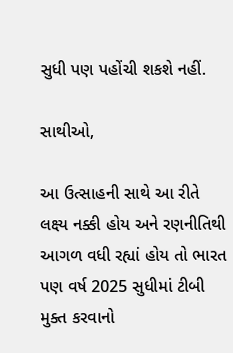સુધી પણ પહોંચી શકશે નહીં.

સાથીઓ,

આ ઉત્સાહની સાથે આ રીતે લક્ષ્ય નક્કી હોય અને રણનીતિથી આગળ વધી રહ્યાં હોય તો ભારત પણ વર્ષ 2025 સુધીમાં ટીબી મુક્ત કરવાનો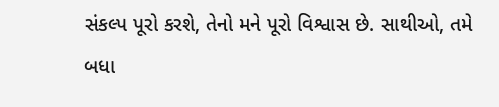સંકલ્પ પૂરો કરશે, તેનો મને પૂરો વિશ્વાસ છે. સાથીઓ, તમે બધા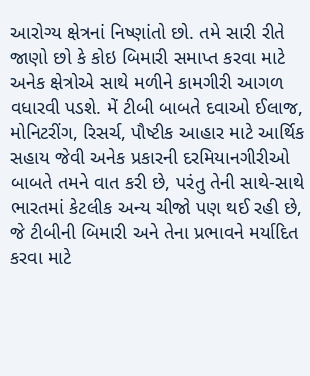આરોગ્ય ક્ષેત્રનાં નિષ્ણાંતો છો. તમે સારી રીતે જાણો છો કે કોઇ બિમારી સમાપ્ત કરવા માટે અનેક ક્ષેત્રોએ સાથે મળીને કામગીરી આગળ વધારવી પડશે. મેં ટીબી બાબતે દવાઓ ઈલાજ, મોનિટરીંગ, રિસર્ચ, પૌષ્ટીક આહાર માટે આર્થિક સહાય જેવી અનેક પ્રકારની દરમિયાનગીરીઓ બાબતે તમને વાત કરી છે, પરંતુ તેની સાથે-સાથે ભારતમાં કેટલીક અન્ય ચીજો પણ થઈ રહી છે, જે ટીબીની બિમારી અને તેના પ્રભાવને મર્યાદિત કરવા માટે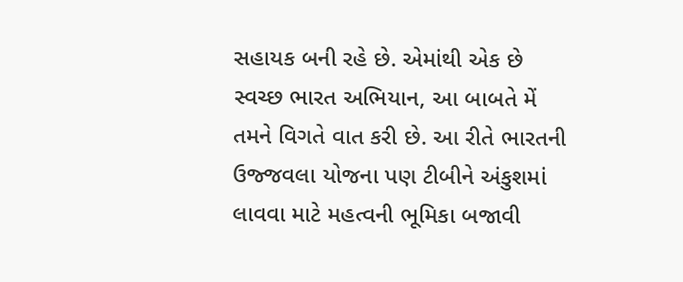સહાયક બની રહે છે. એમાંથી એક છે સ્વચ્છ ભારત અભિયાન, આ બાબતે મેં તમને વિગતે વાત કરી છે. આ રીતે ભારતની ઉજ્જવલા યોજના પણ ટીબીને અંકુશમાં લાવવા માટે મહત્વની ભૂમિકા બજાવી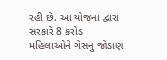રહી છે. આ યોજના દ્વારા સરકારે 8 કરોડ મહિલાઓને ગેસનુ જોડાણ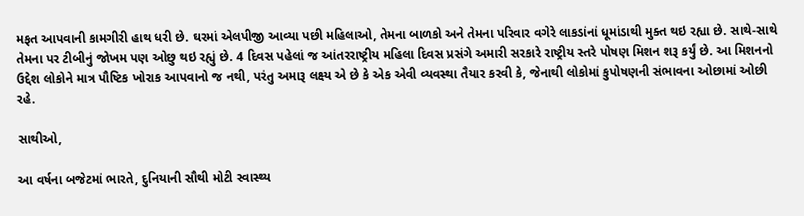મફત આપવાની કામગીરી હાથ ધરી છે. ઘરમાં એલપીજી આવ્યા પછી મહિલાઓ, તેમના બાળકો અને તેમના પરિવાર વગેરે લાકડાંનાં ધૂમાંડાથી મુક્ત થઇ રહ્યા છે. સાથે-સાથે તેમના પર ટીબીનું જોખમ પણ ઓછુ થઇ રહ્યું છે. 4 દિવસ પહેલાં જ આંતરરાષ્ટ્રીય મહિલા દિવસ પ્રસંગે અમારી સરકારે રાષ્ટ્રીય સ્તરે પોષણ મિશન શરૂ કર્યું છે. આ મિશનનો ઉદ્દેશ લોકોને માત્ર પૌષ્ટિક ખોરાક આપવાનો જ નથી, પરંતુ અમારૂ લક્ષ્ય એ છે કે એક એવી વ્યવસ્થા તૈયાર કરવી કે, જેનાથી લોકોમાં કુપોષણની સંભાવના ઓછામાં ઓછી રહે.

સાથીઓ,

આ વર્ષના બજેટમાં ભારતે, દુનિયાની સૌથી મોટી સ્વાસ્થ્ય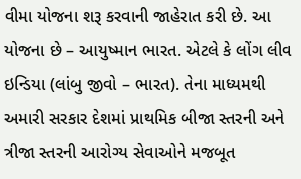વીમા યોજના શરૂ કરવાની જાહેરાત કરી છે. આ યોજના છે – આયુષ્માન ભારત. એટલે કે લોંગ લીવ ઇન્ડિયા (લાંબુ જીવો – ભારત). તેના માધ્યમથી અમારી સરકાર દેશમાં પ્રાથમિક બીજા સ્તરની અને ત્રીજા સ્તરની આરોગ્ય સેવાઓને મજબૂત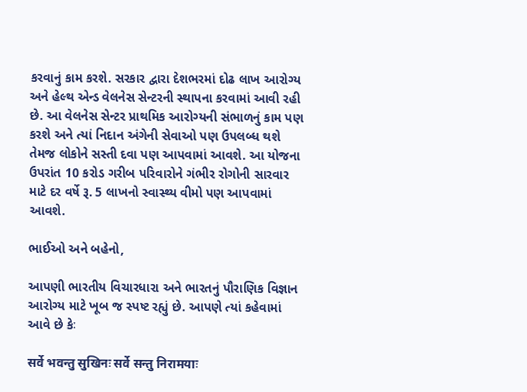કરવાનું કામ કરશે. સરકાર દ્વારા દેશભરમાં દોઢ લાખ આરોગ્ય અને હેલ્થ એન્ડ વેલનેસ સેન્ટરની સ્થાપના કરવામાં આવી રહી છે. આ વેલનેસ સેન્ટર પ્રાથમિક આરોગ્યની સંભાળનું કામ પણ કરશે અને ત્યાં નિદાન અંગેની સેવાઓ પણ ઉપલબ્ધ થશે તેમજ લોકોને સસ્તી દવા પણ આપવામાં આવશે. આ યોજના ઉપરાંત 10 કરોડ ગરીબ પરિવારોને ગંભીર રોગોની સારવાર માટે દર વર્ષે રૂ. 5 લાખનો સ્વાસ્થ્ય વીમો પણ આપવામાં આવશે.

ભાઈઓ અને બહેનો,

આપણી ભારતીય વિચારધારા અને ભારતનું પૌરાણિક વિજ્ઞાન આરોગ્ય માટે ખૂબ જ સ્પષ્ટ રહ્યું છે. આપણે ત્યાં કહેવામાં આવે છે કેઃ

सर्वे भवन्तु सुखिनः सर्वे सन्तु निरामयाः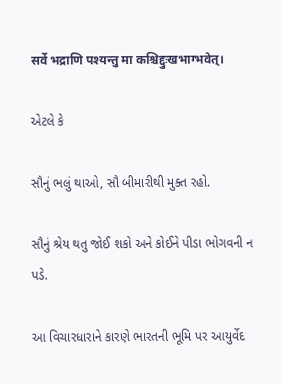सर्वे भद्राणि पश्यन्तु मा कश्चिद्दुःखभाग्भवेत्।

એટલે કે

સૌનું ભલું થાઓ, સૌ બીમારીથી મુક્ત રહો.

સૌનું શ્રેય થતુ જોઈ શકો અને કોઈને પીડા ભોગવની ન પડે.

આ વિચારધારાને કારણે ભારતની ભૂમિ પર આયુર્વેદ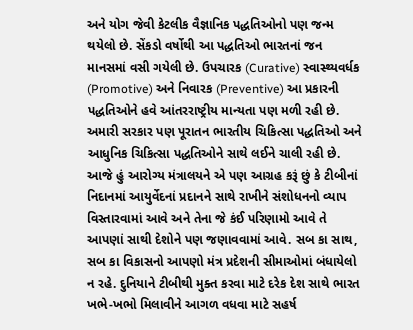અને યોગ જેવી કેટલીક વૈજ્ઞાનિક પદ્ધતિઓનો પણ જન્મ થયેલો છે. સેંકડો વર્ષોથી આ પદ્ધતિઓ ભારતનાં જન માનસમાં વસી ગયેલી છે. ઉપચારક (Curative) સ્વાસ્થ્યવર્ધક (Promotive) અને નિવારક (Preventive) આ પ્રકારની પદ્ધતિઓને હવે આંતરરાષ્ટ્રીય માન્યતા પણ મળી રહી છે. અમારી સરકાર પણ પૂરાતન ભારતીય ચિકિત્સા પદ્ધતિઓ અને આધુનિક ચિકિત્સા પદ્ધતિઓને સાથે લઈને ચાલી રહી છે. આજે હું આરોગ્ય મંત્રાલયને એ પણ આગ્રહ કરૂં છું કે ટીબીનાં નિદાનમાં આયુર્વેદનાં પ્રદાનને સાથે રાખીને સંશોધનનો વ્યાપ વિસ્તારવામાં આવે અને તેના જે કંઈ પરિણામો આવે તે આપણાં સાથી દેશોને પણ જણાવવામાં આવે. સબ કા સાથ, સબ કા વિકાસનો આપણો મંત્ર પ્રદેશની સીમાઓમાં બંધાયેલો ન રહે. દુનિયાને ટીબીથી મુક્ત કરવા માટે દરેક દેશ સાથે ભારત ખભે-ખભો મિલાવીને આગળ વધવા માટે સહર્ષ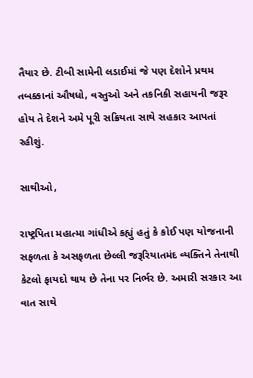તૈયાર છે. ટીબી સામેની લડાઈમાં જે પણ દેશોને પ્રથમ તબક્કાનાં ઔષધો, વસ્તુઓ અને તકનિકી સહાયની જરૂર હોય તે દેશને અમે પૂરી સક્રિયતા સાથે સહકાર આપતાં રહીશું.

સાથીઓ,

રાષ્ટ્રપિતા મહાત્મા ગાંધીએ કહ્યું હતું કે કોઈ પણ યોજનાની સફળતા કે અસફળતા છેલ્લી જરૂરિયાતમંદ વ્યક્તિને તેનાથી કેટલો ફાયદો થાય છે તેના પર નિર્ભર છે. અમારી સરકાર આ વાત સાથે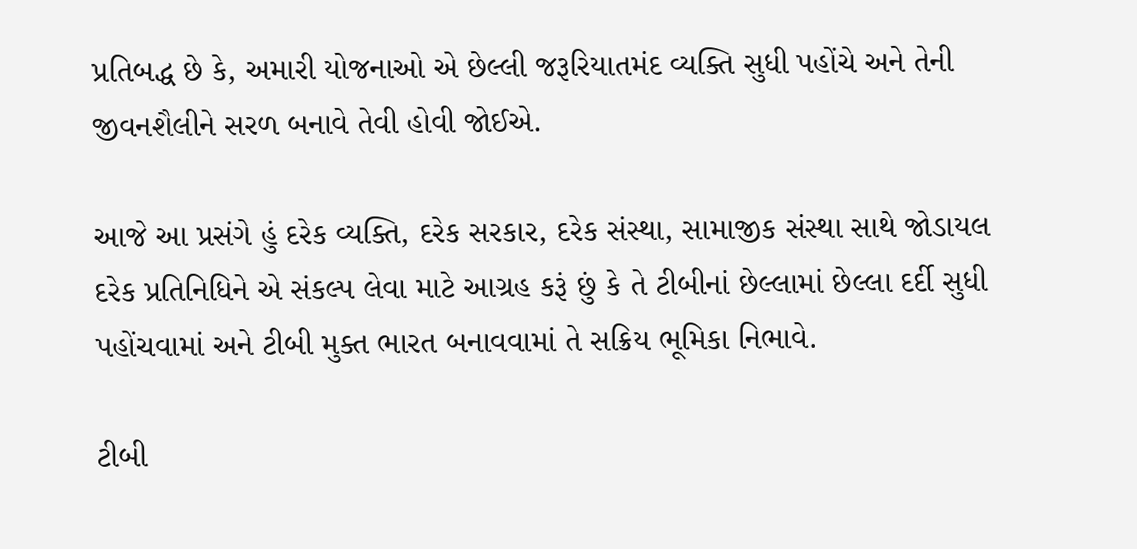પ્રતિબદ્ધ છે કે, અમારી યોજનાઓ એ છેલ્લી જરૂરિયાતમંદ વ્યક્તિ સુધી પહોંચે અને તેની જીવનશૈલીને સરળ બનાવે તેવી હોવી જોઈએ.

આજે આ પ્રસંગે હું દરેક વ્યક્તિ, દરેક સરકાર, દરેક સંસ્થા, સામાજીક સંસ્થા સાથે જોડાયલ દરેક પ્રતિનિધિને એ સંકલ્પ લેવા માટે આગ્રહ કરૂં છું કે તે ટીબીનાં છેલ્લામાં છેલ્લા દર્દી સુધી પહોંચવામાં અને ટીબી મુક્ત ભારત બનાવવામાં તે સક્રિય ભૂમિકા નિભાવે.

ટીબી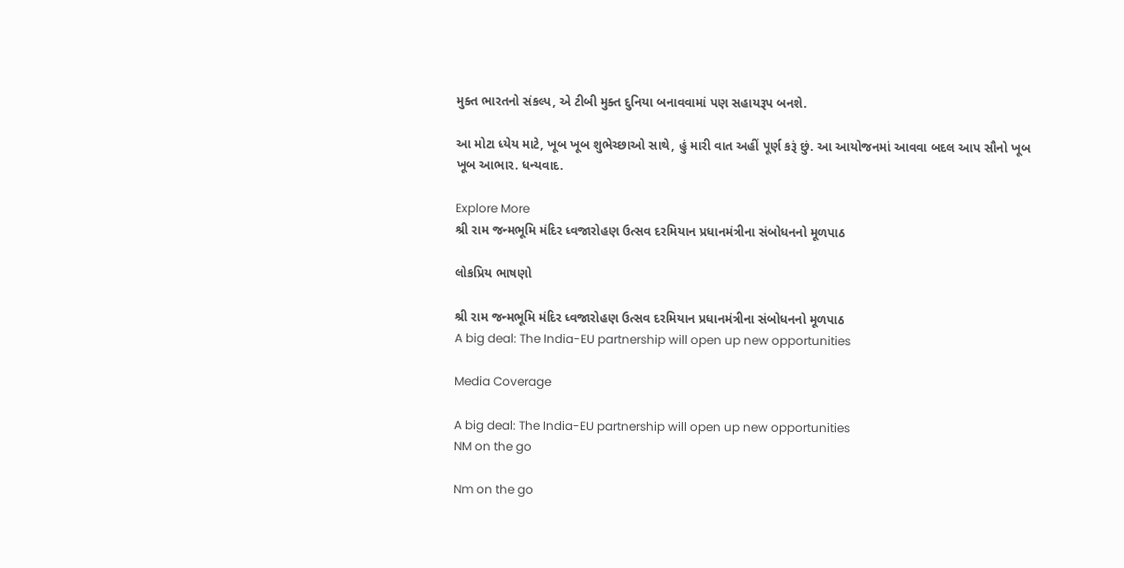મુક્ત ભારતનો સંકલ્પ, એ ટીબી મુક્ત દુનિયા બનાવવામાં પણ સહાયરૂપ બનશે.

આ મોટા ધ્યેય માટે, ખૂબ ખૂબ શુભેચ્છાઓ સાથે, હું મારી વાત અહીં પૂર્ણ કરૂં છું. આ આયોજનમાં આવવા બદલ આપ સૌનો ખૂબ ખૂબ આભાર. ધન્યવાદ.

Explore More
શ્રી રામ જન્મભૂમિ મંદિર ધ્વજારોહણ ઉત્સવ દરમિયાન પ્રધાનમંત્રીના સંબોધનનો મૂળપાઠ

લોકપ્રિય ભાષણો

શ્રી રામ જન્મભૂમિ મંદિર ધ્વજારોહણ ઉત્સવ દરમિયાન પ્રધાનમંત્રીના સંબોધનનો મૂળપાઠ
A big deal: The India-EU partnership will open up new opportunities

Media Coverage

A big deal: The India-EU partnership will open up new opportunities
NM on the go

Nm on the go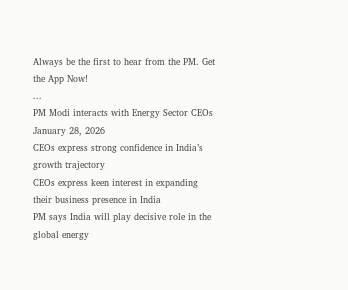Always be the first to hear from the PM. Get the App Now!
...
PM Modi interacts with Energy Sector CEOs
January 28, 2026
CEOs express strong confidence in India’s growth trajectory
CEOs express keen interest in expanding their business presence in India
PM says India will play decisive role in the global energy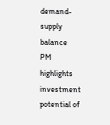demand-supply balance
PM highlights investment potential of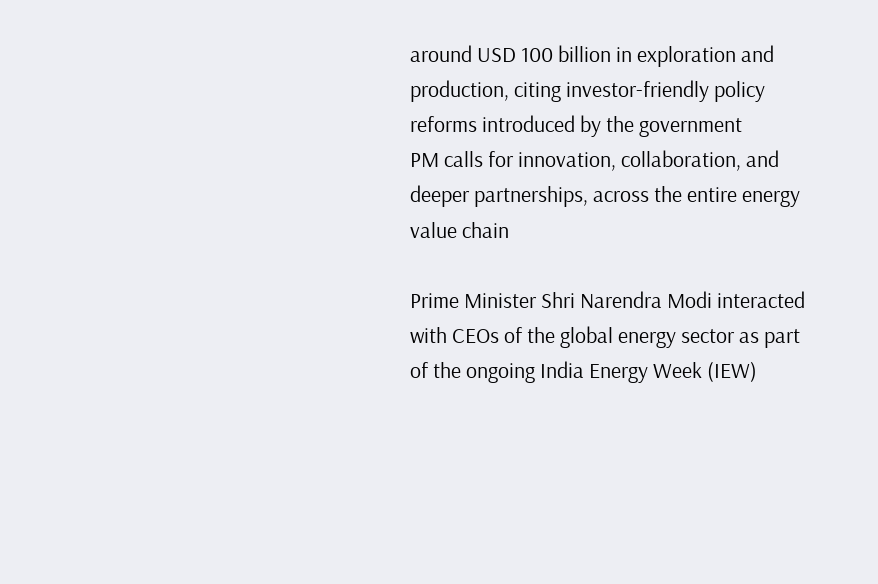around USD 100 billion in exploration and production, citing investor-friendly policy reforms introduced by the government
PM calls for innovation, collaboration, and deeper partnerships, across the entire energy value chain

Prime Minister Shri Narendra Modi interacted with CEOs of the global energy sector as part of the ongoing India Energy Week (IEW)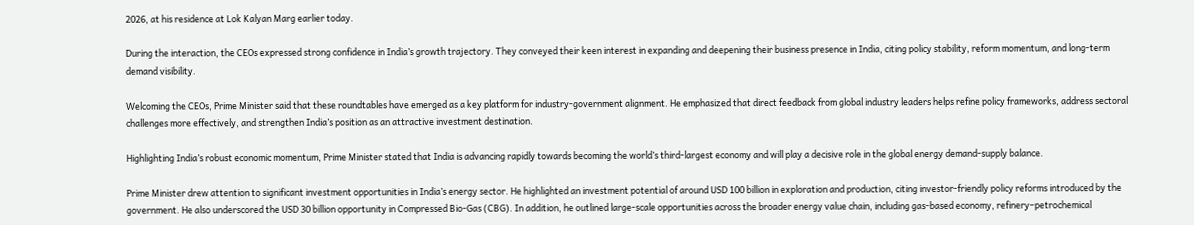2026, at his residence at Lok Kalyan Marg earlier today.

During the interaction, the CEOs expressed strong confidence in India’s growth trajectory. They conveyed their keen interest in expanding and deepening their business presence in India, citing policy stability, reform momentum, and long-term demand visibility.

Welcoming the CEOs, Prime Minister said that these roundtables have emerged as a key platform for industry-government alignment. He emphasized that direct feedback from global industry leaders helps refine policy frameworks, address sectoral challenges more effectively, and strengthen India’s position as an attractive investment destination.

Highlighting India’s robust economic momentum, Prime Minister stated that India is advancing rapidly towards becoming the world’s third-largest economy and will play a decisive role in the global energy demand-supply balance.

Prime Minister drew attention to significant investment opportunities in India’s energy sector. He highlighted an investment potential of around USD 100 billion in exploration and production, citing investor-friendly policy reforms introduced by the government. He also underscored the USD 30 billion opportunity in Compressed Bio-Gas (CBG). In addition, he outlined large-scale opportunities across the broader energy value chain, including gas-based economy, refinery–petrochemical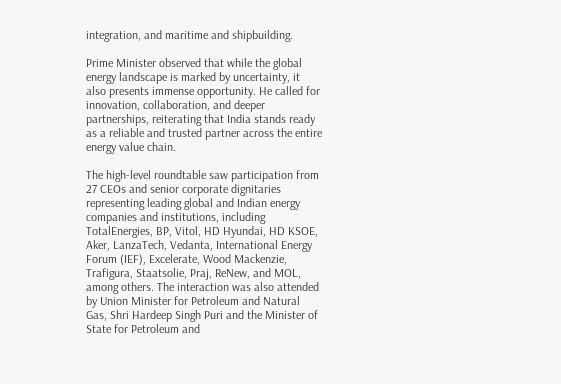integration, and maritime and shipbuilding.

Prime Minister observed that while the global energy landscape is marked by uncertainty, it also presents immense opportunity. He called for innovation, collaboration, and deeper partnerships, reiterating that India stands ready as a reliable and trusted partner across the entire energy value chain.

The high-level roundtable saw participation from 27 CEOs and senior corporate dignitaries representing leading global and Indian energy companies and institutions, including TotalEnergies, BP, Vitol, HD Hyundai, HD KSOE, Aker, LanzaTech, Vedanta, International Energy Forum (IEF), Excelerate, Wood Mackenzie, Trafigura, Staatsolie, Praj, ReNew, and MOL, among others. The interaction was also attended by Union Minister for Petroleum and Natural Gas, Shri Hardeep Singh Puri and the Minister of State for Petroleum and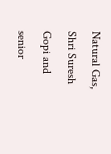Natural Gas, Shri Suresh Gopi and senior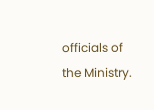officials of the Ministry.